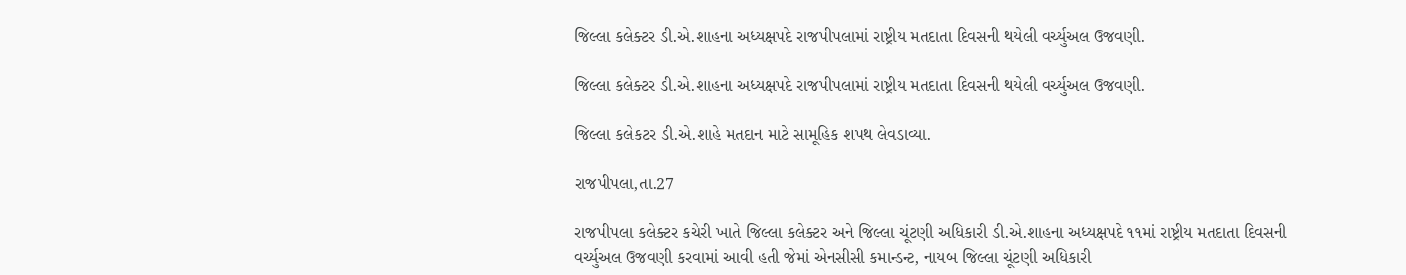જિલ્લા કલેક્ટર ડી.એ.શાહના અધ્યક્ષપદે રાજપીપલામાં રાષ્ટ્રીય મતદાતા દિવસની થયેલી વર્ચ્યુઅલ ઉજવણી.

જિલ્લા કલેક્ટર ડી.એ.શાહના અધ્યક્ષપદે રાજપીપલામાં રાષ્ટ્રીય મતદાતા દિવસની થયેલી વર્ચ્યુઅલ ઉજવણી.

જિલ્લા કલેકટર ડી.એ.શાહે મતદાન માટે સામૂહિક શપથ લેવડાવ્યા.

રાજપીપલા,તા.27

રાજપીપલા કલેક્ટર કચેરી ખાતે જિલ્લા કલેક્ટર અને જિલ્લા ચૂંટણી અધિકારી ડી.એ.શાહના અધ્યક્ષપદે ૧૧માં રાષ્ટ્રીય મતદાતા દિવસની વર્ચ્યુઅલ ઉજવણી કરવામાં આવી હતી જેમાં એનસીસી કમાન્ડન્ટ, નાયબ જિલ્લા ચૂંટણી અધિકારી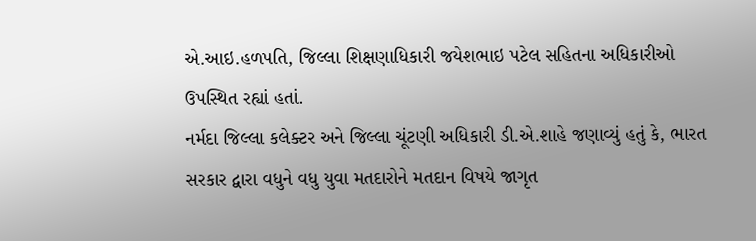એ.આઇ.હળપતિ, જિલ્લા શિક્ષણાધિકારી જયેશભાઇ પટેલ સહિતના અધિકારીઓ ઉપસ્થિત રહ્યાં હતાં.
નર્મદા જિલ્લા કલેક્ટર અને જિલ્લા ચૂંટણી અધિકારી ડી.એ.શાહે જણાવ્યું હતું કે, ભારત સરકાર દ્વારા વધુને વધુ યુવા મતદારોને મતદાન વિષયે જાગૃત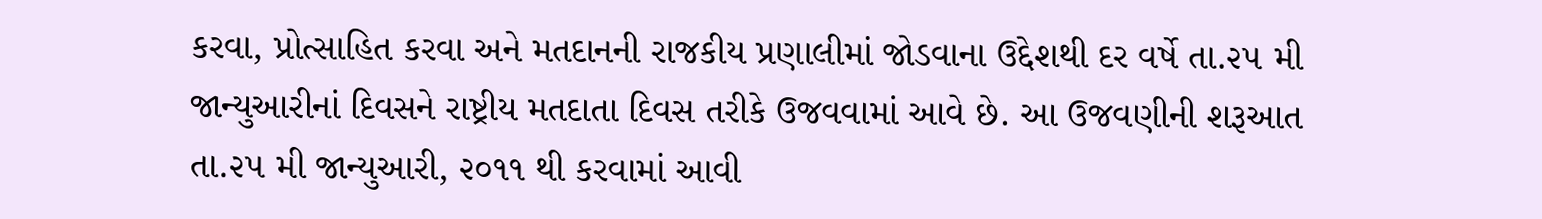કરવા, પ્રોત્સાહિત કરવા અને મતદાનની રાજકીય પ્રણાલીમાં જોડવાના ઉદ્દેશથી દર વર્ષે તા.૨૫ મી જાન્યુઆરીનાં દિવસને રાષ્ટ્રીય મતદાતા દિવસ તરીકે ઉજવવામાં આવે છે. આ ઉજવણીની શરૂઆત તા.૨૫ મી જાન્યુઆરી, ૨૦૧૧ થી કરવામાં આવી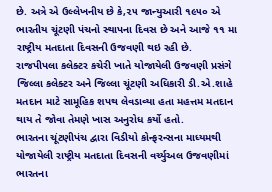છે. અત્રે એ ઉલ્લેખનીય છે કે,૨૫ જાન્યુઆરી ૧૯૫૦ એ ભારતીય ચૂંટણી પંચનો સ્થાપના દિવસ છે અને આજે ૧૧ મા રાષ્ટ્રીય મતદાતા દિવસની ઉજવણી થઇ રહી છે.
રાજપીપલા કલેક્ટર કચેરી ખાતે યોજાયેલી ઉજવણી પ્રસંગે જિલ્લા કલેક્ટર અને જિલ્લા ચૂંટણી અધિકારી ડી.એ.શાહે મતદાન માટે સામૂહિક શપથ લેવડાવ્યા હતા મહત્તમ મતદાન થાય તે જોવા તેમણે ખાસ અનુરોધ કર્યો હતો.
ભારતના ચૂંટણીપંચ દ્વારા વિડીયો કોન્ફરન્સના માધ્યમથી યોજાયેલી રાષ્ટ્રીય મતદાતા દિવસની વર્ચ્યુઅલ ઉજવણીમાં ભારતના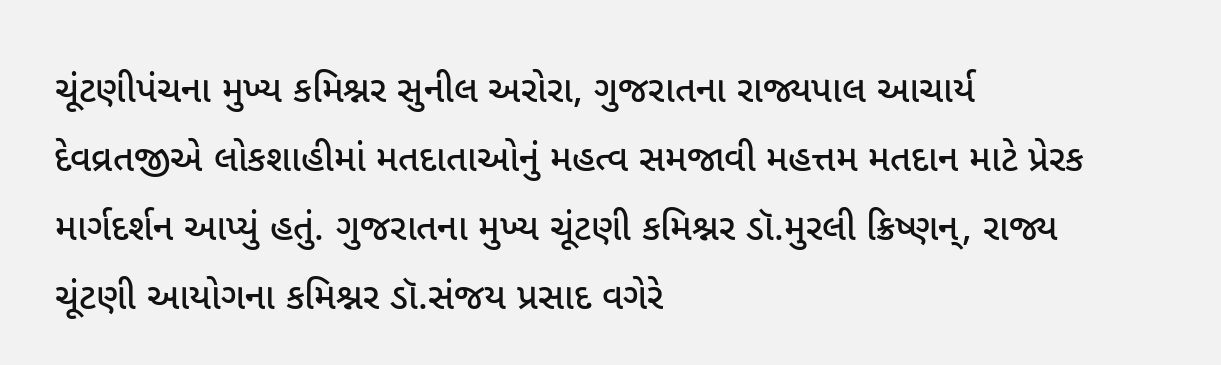ચૂંટણીપંચના મુખ્ય કમિશ્નર સુનીલ અરોરા, ગુજરાતના રાજ્યપાલ આચાર્ય દેવવ્રતજીએ લોકશાહીમાં મતદાતાઓનું મહત્વ સમજાવી મહત્તમ મતદાન માટે પ્રેરક માર્ગદર્શન આપ્યું હતું. ગુજરાતના મુખ્ય ચૂંટણી કમિશ્નર ડૉ.મુરલી ક્રિષ્ણન્, રાજ્ય ચૂંટણી આયોગના કમિશ્નર ડૉ.સંજય પ્રસાદ વગેરે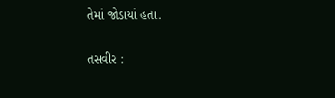તેમાં જોડાયાં હતા.

તસવીર :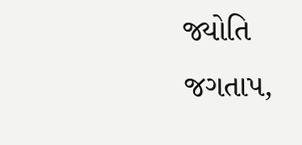જ્યોતિ જગતાપ,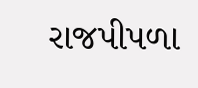રાજપીપળા